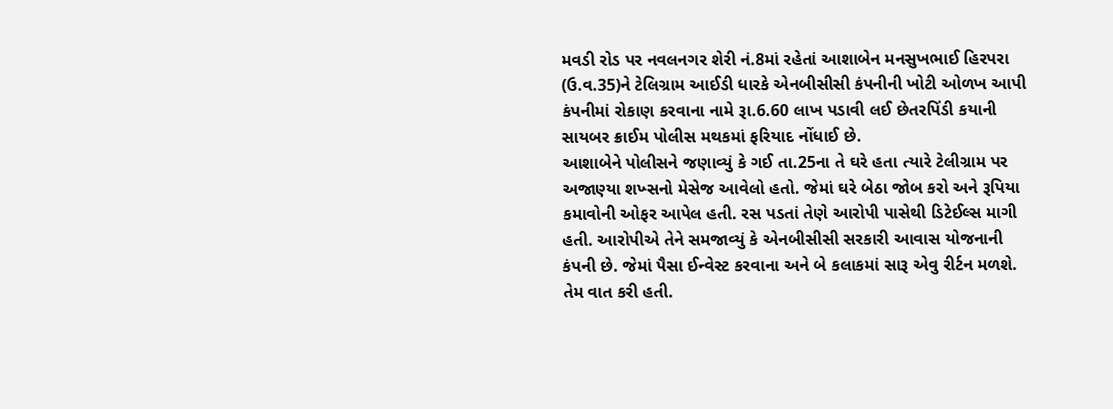મવડી રોડ પર નવલનગર શેરી નં.8માં રહેતાં આશાબેન મનસુખભાઈ હિરપરા (ઉ.વ.35)ને ટેલિગ્રામ આઈડી ધારકે એનબીસીસી કંપનીની ખોટી ઓળખ આપી કંપનીમાં રોકાણ કરવાના નામે રૂા.6.60 લાખ પડાવી લઈ છેતરપિંડી કયાની સાયબર ક્રાઈમ પોલીસ મથકમાં ફરિયાદ નોંધાઈ છે.
આશાબેને પોલીસને જણાવ્યું કે ગઈ તા.25ના તે ઘરે હતા ત્યારે ટેલીગ્રામ પર અજાણ્યા શખ્સનો મેસેજ આવેલો હતો. જેમાં ઘરે બેઠા જોબ કરો અને રૂપિયા કમાવોની ઓફર આપેલ હતી. રસ પડતાં તેણે આરોપી પાસેથી ડિટેઈલ્સ માગી હતી. આરોપીએ તેને સમજાવ્યું કે એનબીસીસી સરકારી આવાસ યોજનાની કંપની છે. જેમાં પૈસા ઈન્વેસ્ટ કરવાના અને બે કલાકમાં સારૂ એવુ રીર્ટન મળશે. તેમ વાત કરી હતી.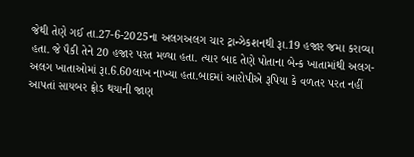જેથી તેણે ગઈ તા.27-6-2025ના અલગઅલગ ચાર ટ્રાન્ઝેકશનથી રૂા.19 હજાર જમા કરાવ્યા હતા. જે પૈકી તેને 20 હજાર પરત મળ્યા હતા. ત્યાર બાદ તેણે પોતાના બેન્ક ખાતામાંથી અલગ-અલગ ખાતાઓમાં રૂા.6.60લાખ નાખ્યા હતા.બાદમાં આરોપીએ રૂપિયા કે વળતર પરત નહીં આપતાં સાયબર ફ્રોડ થયાની જાણ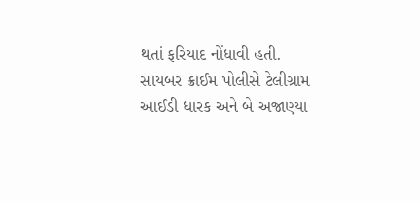થતાં ફરિયાદ નોંધાવી હતી. સાયબર ક્રાઈમ પોલીસે ટેલીગ્રામ આઈડી ધારક અને બે અજાણ્યા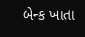બેન્ક ખાતા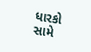ધારકો સામે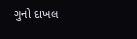ગુનો દાખલ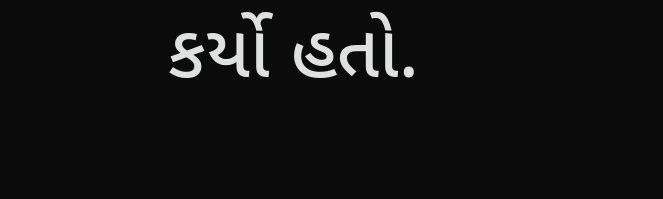કર્યો હતો.